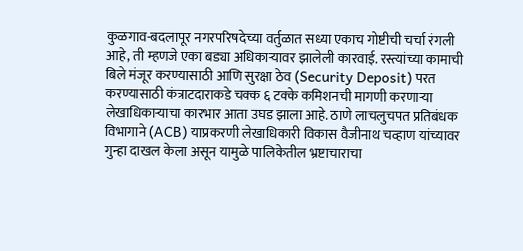कुळगाव-बदलापूर नगरपरिषदेच्या वर्तुळात सध्या एकाच गोष्टीची चर्चा रंगली आहे, ती म्हणजे एका बड्या अधिकाऱ्यावर झालेली कारवाई. रस्त्यांच्या कामाची बिले मंजूर करण्यासाठी आणि सुरक्षा ठेव (Security Deposit) परत करण्यासाठी कंत्राटदाराकडे चक्क ६ टक्के कमिशनची मागणी करणाऱ्या लेखाधिकाऱ्याचा कारभार आता उघड झाला आहे. ठाणे लाचलुचपत प्रतिबंधक विभागाने (ACB) याप्रकरणी लेखाधिकारी विकास वैजीनाथ चव्हाण यांच्यावर गुन्हा दाखल केला असून यामुळे पालिकेतील भ्रष्टाचाराचा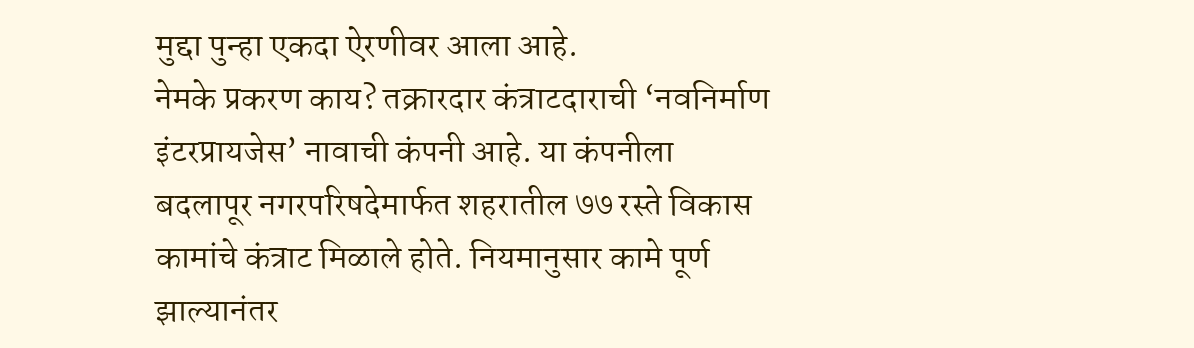मुद्दा पुन्हा एकदा ऐरणीवर आला आहे.
नेमके प्रकरण काय? तक्रारदार कंत्राटदाराची ‘नवनिर्माण इंटरप्रायजेस’ नावाची कंपनी आहे. या कंपनीला बदलापूर नगरपरिषदेमार्फत शहरातील ७७ रस्ते विकास कामांचे कंत्राट मिळाले होते. नियमानुसार कामे पूर्ण झाल्यानंतर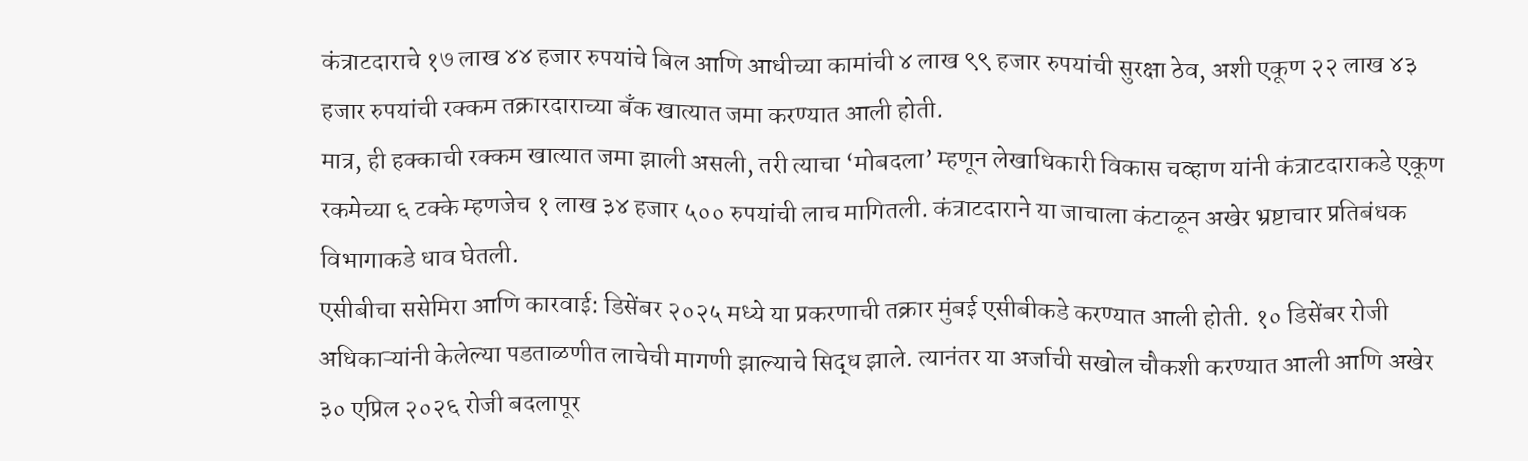कंत्राटदाराचे १७ लाख ४४ हजार रुपयांचे बिल आणि आधीच्या कामांची ४ लाख ९९ हजार रुपयांची सुरक्षा ठेव, अशी एकूण २२ लाख ४३ हजार रुपयांची रक्कम तक्रारदाराच्या बँक खात्यात जमा करण्यात आली होती.
मात्र, ही हक्काची रक्कम खात्यात जमा झाली असली, तरी त्याचा ‘मोबदला’ म्हणून लेखाधिकारी विकास चव्हाण यांनी कंत्राटदाराकडे एकूण रकमेच्या ६ टक्के म्हणजेच १ लाख ३४ हजार ५०० रुपयांची लाच मागितली. कंत्राटदाराने या जाचाला कंटाळून अखेर भ्रष्टाचार प्रतिबंधक विभागाकडे धाव घेतली.
एसीबीचा ससेमिरा आणि कारवाई: डिसेंबर २०२५ मध्ये या प्रकरणाची तक्रार मुंबई एसीबीकडे करण्यात आली होती. १० डिसेंबर रोजी अधिकाऱ्यांनी केलेल्या पडताळणीत लाचेची मागणी झाल्याचे सिद्ध झाले. त्यानंतर या अर्जाची सखोल चौकशी करण्यात आली आणि अखेर ३० एप्रिल २०२६ रोजी बदलापूर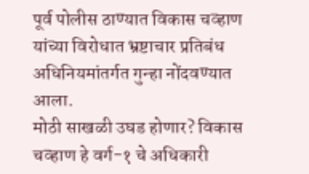पूर्व पोलीस ठाण्यात विकास चव्हाण यांच्या विरोधात भ्रष्टाचार प्रतिबंध अधिनियमांतर्गत गुन्हा नोंदवण्यात आला.
मोठी साखळी उघड होणार? विकास चव्हाण हे वर्ग-१ चे अधिकारी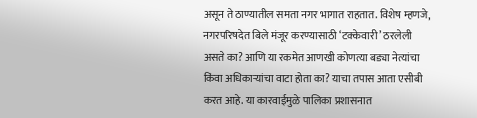असून ते ठाण्यातील समता नगर भागात राहतात. विशेष म्हणजे, नगरपरिषदेत बिले मंजूर करण्यासाठी ‘टक्केवारी’ ठरलेली असते का? आणि या रकमेत आणखी कोणत्या बड्या नेत्यांचा किंवा अधिकाऱ्यांचा वाटा होता का? याचा तपास आता एसीबी करत आहे. या कारवाईमुळे पालिका प्रशासनात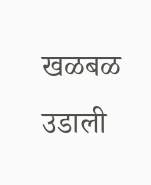खळबळ उडाली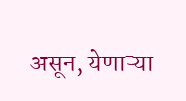असून, येणाऱ्या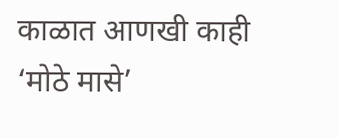काळात आणखी काही ‘मोठे मासे’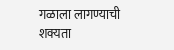गळाला लागण्याची शक्यता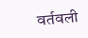वर्तवली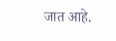जात आहे.